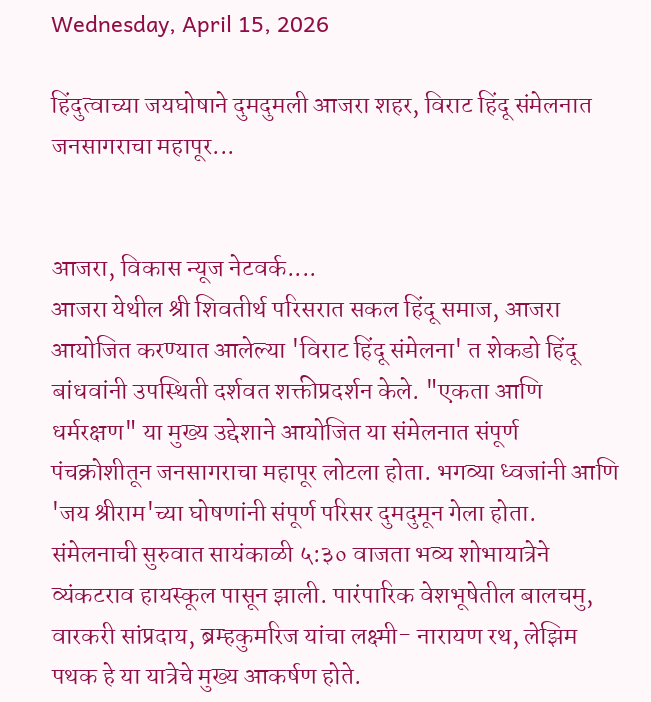Wednesday, April 15, 2026

हिंदुत्वाच्या जयघोषाने दुमदुमली आजरा शहर, विराट हिंदू संमेलनात जनसागराचा महापूर...


आजरा, विकास न्यूज नेटवर्क....
आजरा येथील श्री शिवतीर्थ परिसरात सकल हिंदू समाज, आजरा आयोजित करण्यात आलेल्या 'विराट हिंदू संमेलना' त शेकडो हिंदू बांधवांनी उपस्थिती दर्शवत शक्तीप्रदर्शन केले. "एकता आणि धर्मरक्षण" या मुख्य उद्देशाने आयोजित या संमेलनात संपूर्ण पंचक्रोशीतून जनसागराचा महापूर लोटला होता. भगव्या ध्वजांनी आणि 'जय श्रीराम'च्या घोषणांनी संपूर्ण परिसर दुमदुमून गेला होता. संमेलनाची सुरुवात सायंकाळी ५:३० वाजता भव्य शोभायात्रेने व्यंकटराव हायस्कूल पासून झाली. पारंपारिक वेशभूषेतील बालचमु, वारकरी सांप्रदाय, ब्रम्हकुमरिज यांचा लक्ष्मी- नारायण रथ, लेझिम पथक हे या यात्रेचे मुख्य आकर्षण होते.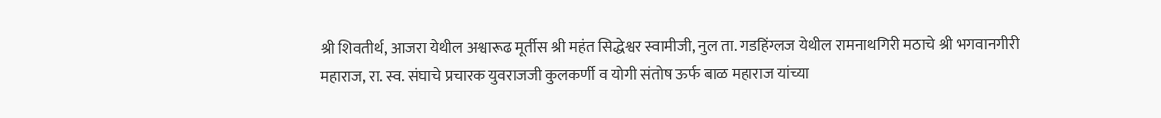श्री शिवतीर्थ, आजरा येथील अश्वारूढ मूर्तीस श्री महंत सिद्धेश्वर स्वामीजी, नुल ता. गडहिंग्लज येथील रामनाथगिरी मठाचे श्री भगवानगीरी महाराज, रा. स्व. संघाचे प्रचारक युवराजजी कुलकर्णी व योगी संतोष ऊर्फ बाळ महाराज यांच्या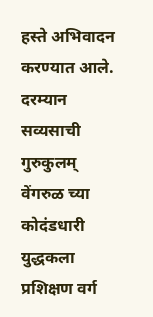हस्ते अभिवादन करण्यात आले. दरम्यान सव्यसाची गुरुकुलम् वेंगरुळ च्या कोदंडधारी  युद्धकला प्रशिक्षण वर्ग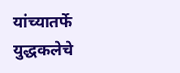यांच्यातर्फे युद्धकलेचे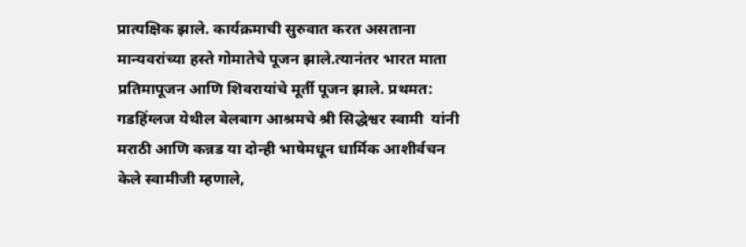प्रात्यक्षिक झाले. कार्यक्रमाची सुरुवात करत असताना मान्यवरांच्या हस्ते गोमातेचे पूजन झाले.त्यानंतर भारत माता प्रतिमापूजन आणि शिवरायांचे मूर्ती पूजन झाले. प्रथमत: गडहिंग्लज येथील बेलबाग आश्रमचे श्री सिद्धेश्वर स्वामी  यांनी मराठी आणि कन्नड या दोन्ही भाषेमधून धार्मिक आशीर्वचन केले स्वामीजी म्हणाले,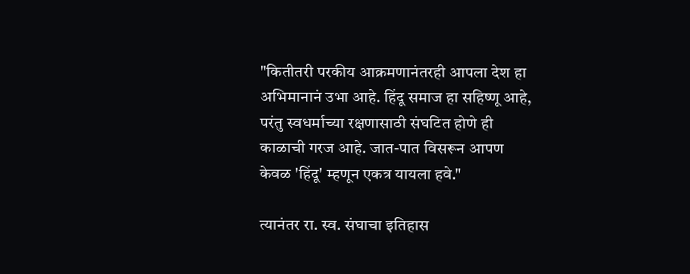"कितीतरी परकीय आक्रमणानंतरही आपला देश हा अभिमानानं उभा आहे. हिंदू समाज हा सहिष्णू आहे, परंतु स्वधर्माच्या रक्षणासाठी संघटित होणे ही काळाची गरज आहे. जात-पात विसरून आपण केवळ 'हिंदू' म्हणून एकत्र यायला हवे."

त्यानंतर रा. स्व. संघाचा इतिहास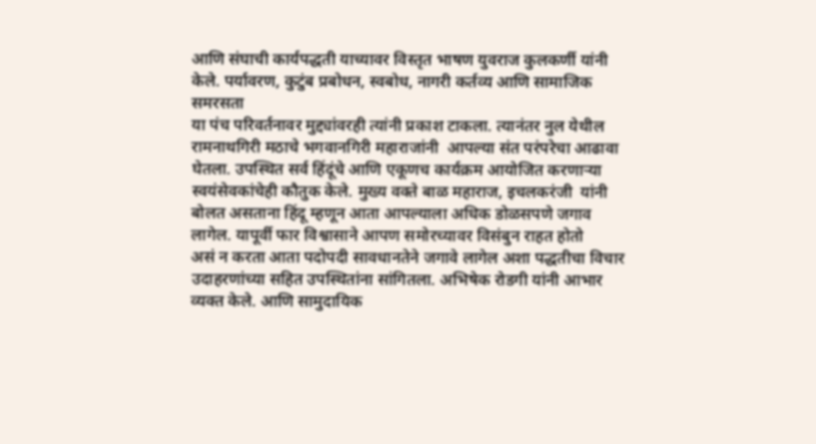आणि संघाची कार्यपद्धती याच्यावर विस्तृत भाषण युवराज कुलकर्णी यांनी केले. पर्यावरण, कुटुंब प्रबोधन, स्वबोध, नागरी कर्तव्य आणि सामाजिक समरसता
या पंच परिवर्तनावर मुद्द्यांवरही त्यांनी प्रकाश टाकला. त्यानंतर नुल येथील रामनाथगिरी मठाचे भगवानगिरी महाराजांनी  आपल्या संत परंपरेचा आढावा घेतला. उपस्थित सर्व हिंदूंचे आणि एकूणच कार्यक्रम आयोजित करणाऱ्या स्वयंसेवकांचेही कौतुक केले. मुख्य वक्ते बाळ महाराज, इचलकरंजी  यांनी बोलत असताना हिंदू म्हणून आता आपल्याला अधिक डोळसपणे जगाव लागेल. यापूर्वी फार विश्वासाने आपण समोरच्यावर विसंबुन राहत होतो
असं न करता आता पदोपदी सावधानतेने जगावे लागेल अशा पद्धतीचा विचार उदाहरणांच्या सहित उपस्थितांना सांगितला. अभिषेक रोडगी यांनी आभार व्यक्त केले. आणि सामुदायिक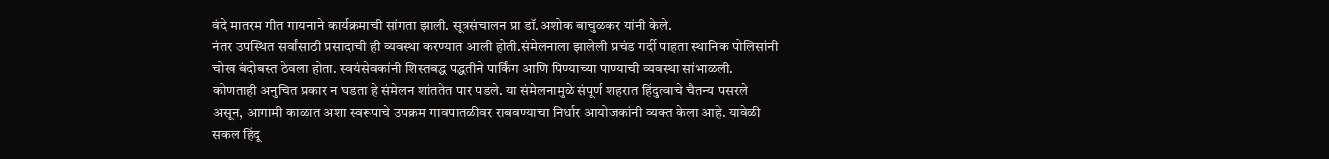वंदे मातरम गीत गायनाने कार्यक्रमाची सांगता झाली. सूत्रसंचालन प्रा डॉ.अशोक बाचुळकर यांनी केले.
नंतर उपस्थित सर्वांसाठी प्रसादाची ही व्यवस्था करण्यात आली होती.संमेलनाला झालेली प्रचंड गर्दी पाहता स्थानिक पोलिसांनी चोख बंदोबस्त ठेवला होता. स्वयंसेवकांनी शिस्तबद्ध पद्धतीने पार्किंग आणि पिण्याच्या पाण्याची व्यवस्था सांभाळली. कोणताही अनुचित प्रकार न घडता हे संमेलन शांततेत पार पडले. या संमेलनामुळे संपूर्ण शहरात हिंदुत्वाचे चैतन्य पसरले असून, आगामी काळात अशा स्वरूपाचे उपक्रम गावपातळीवर राबवण्याचा निर्धार आयोजकांनी व्यक्त केला आहे. यावेळी सकल हिंदू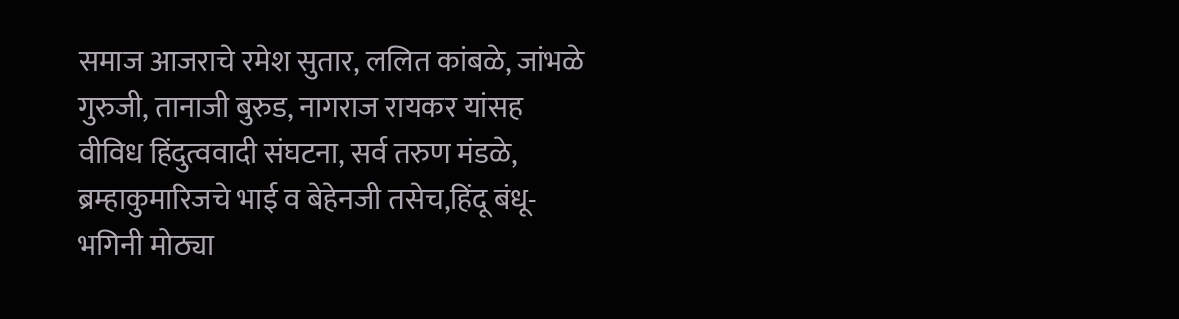समाज आजराचे रमेश सुतार, ललित कांबळे, जांभळे गुरुजी, तानाजी बुरुड, नागराज रायकर यांसह वीविध हिंदुत्ववादी संघटना, सर्व तरुण मंडळे, ब्रम्हाकुमारिजचे भाई व बेहेनजी तसेच,हिंदू बंधू-भगिनी मोठ्या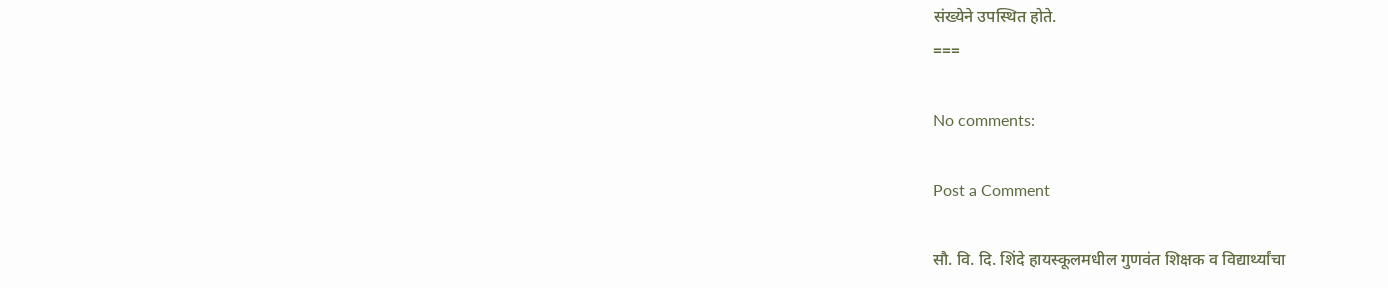संख्येने उपस्थित होते.
===

No comments:

Post a Comment

सौ. वि. दि. शिंदे हायस्कूलमधील गुणवंत शिक्षक व विद्यार्थ्यांचा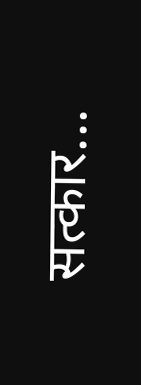सत्कार...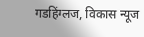गडहिंग्लज, विकास न्यूज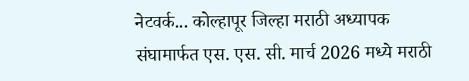नेटवर्क... कोल्हापूर जिल्हा मराठी अध्यापक संघामार्फत एस. एस. सी. मार्च 2026 मध्ये मराठी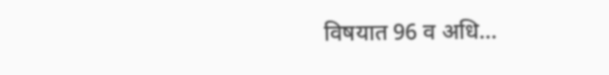विषयात 96 व अधि...